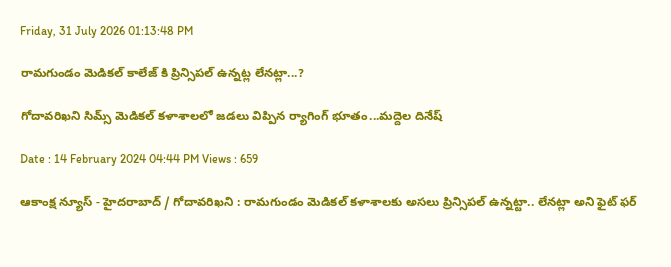Friday, 31 July 2026 01:13:48 PM

రామగుండం మెడికల్ కాలేజ్ కి ప్రిన్సిపల్ ఉన్నట్ల లేనట్లా...?

గోదావరిఖని సిమ్స్ మెడికల్ కళాశాలలో జడలు విప్పిన ర్యాగింగ్ భూతం...మద్దెల దినేష్

Date : 14 February 2024 04:44 PM Views : 659

ఆకాంక్ష న్యూస్ - హైదరాబాద్ / గోదావరిఖని : రామగుండం మెడికల్ కళాశాలకు అసలు ప్రిన్సిపల్ ఉన్నట్టా.. లేనట్లా అని ఫైట్ ఫర్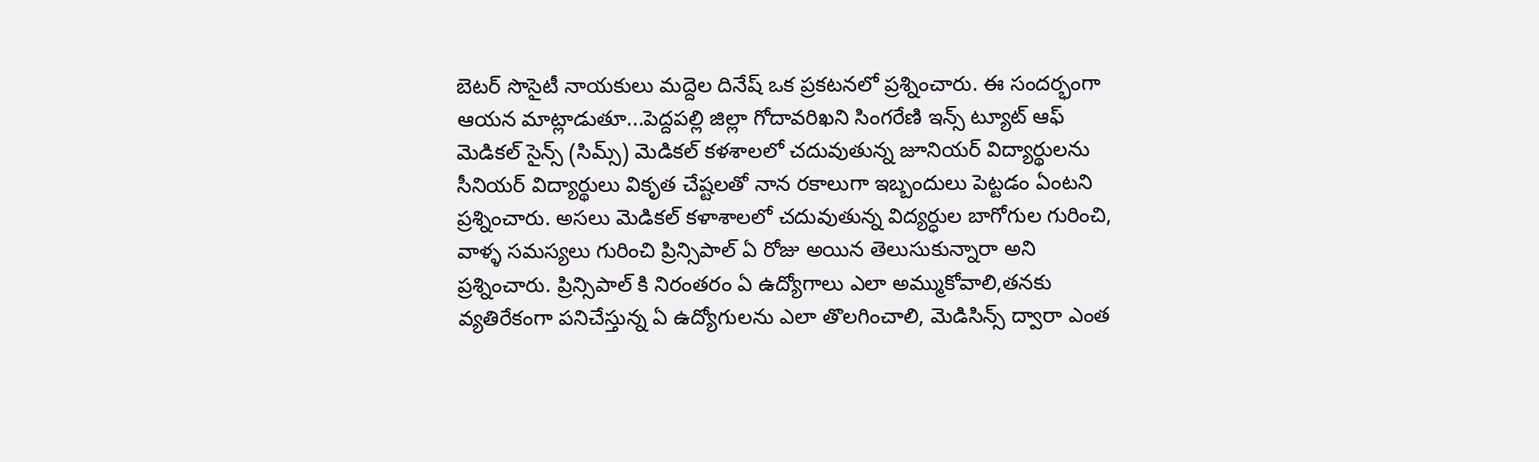బెటర్ సొసైటీ నాయకులు మద్దెల దినేష్ ఒక ప్రకటనలో ప్రశ్నించారు. ఈ సందర్భంగా ఆయన మాట్లాడుతూ...పెద్దపల్లి జిల్లా గోదావరిఖని సింగరేణి ఇన్స్ ట్యూట్ ఆఫ్ మెడికల్ సైన్స్ (సిమ్స్) మెడికల్ కళశాలలో చదువుతున్న జూనియర్ విద్యార్థులను సీనియర్ విద్యార్థులు వికృత చేష్టలతో నాన రకాలుగా ఇబ్బందులు పెట్టడం ఏంటని ప్రశ్నించారు. అసలు మెడికల్ కళాశాలలో చదువుతున్న విద్యర్ధుల బాగోగుల గురించి, వాళ్ళ సమస్యలు గురించి ప్రిన్సిపాల్ ఏ రోజు అయిన తెలుసుకున్నారా అని ప్రశ్నించారు. ప్రిన్సిపాల్ కి నిరంతరం ఏ ఉద్యోగాలు ఎలా అమ్ముకోవాలి,తనకు వ్యతిరేకంగా పనిచేస్తున్న ఏ ఉద్యోగులను ఎలా తొలగించాలి, మెడిసిన్స్ ద్వారా ఎంత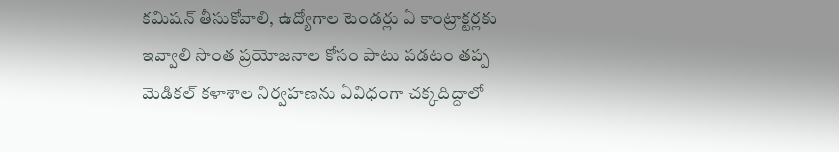కమిషన్ తీసుకోవాలి, ఉద్యోగాల టెండర్లు ఏ కాంట్రాక్టర్లకు ఇవ్వాలి సొంత ప్రయోజనాల కోసం పాటు పడటం తప్ప మెడికల్ కళాశాల నిర్వహణను ఏవిధంగా చక్కదిద్దాలో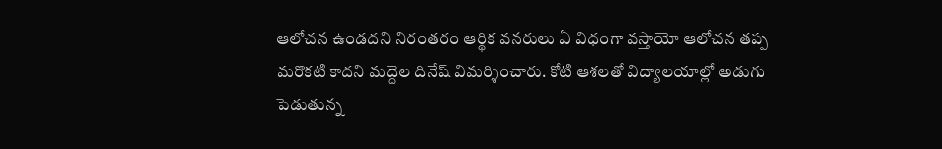ఆలోచన ఉండదని నిరంతరం ఆర్థిక వనరులు ఏ విధంగా వస్తాయో ఆలోచన తప్ప మరొకటి కాదని మద్దెల దినేష్ విమర్శించారు. కోటి ఆశలతో విద్యాలయాల్లో అడుగు పెడుతున్న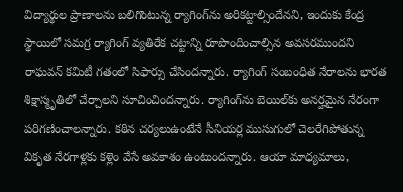విద్యార్థుల ప్రాణాలను బలిగొంటున్న ర్యాగింగ్‌ను అరికట్టాల్సిందేనని, ఇందుకు కేంద్ర స్థాయిలో సమగ్ర ర్యాగింగ్ వ్యతిరేక చట్టాన్ని రూపొందించాల్సిన అవసరముందని రాఘవన్ కమిటీ గతంలో సిఫార్సు చేసిందన్నారు. ర్యాగింగ్ సంబంధిత నేరాలను భారత శిక్షాస్మృతిలో చేర్చాలని సూచించిందన్నారు. ర్యాగింగ్‌ను బెయిల్‌కు అనర్హమైన నేరంగా పరిగణించాలన్నారు. కఠిన చర్యలుఉంటేనే సీనియర్ల ముసుగులో చెలరేగిపోతున్న వికృత నేరగాళ్లకు కళ్లెం వేసే అవకాశం ఉంటుందన్నారు. ఆయా మాధ్యమాలు,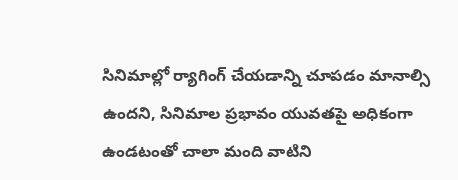సినిమాల్లో ర్యాగింగ్ చేయడాన్ని చూపడం మానాల్సి ఉందని, సినిమాల ప్రభావం యువతపై అధికంగా ఉండటంతో చాలా మంది వాటిని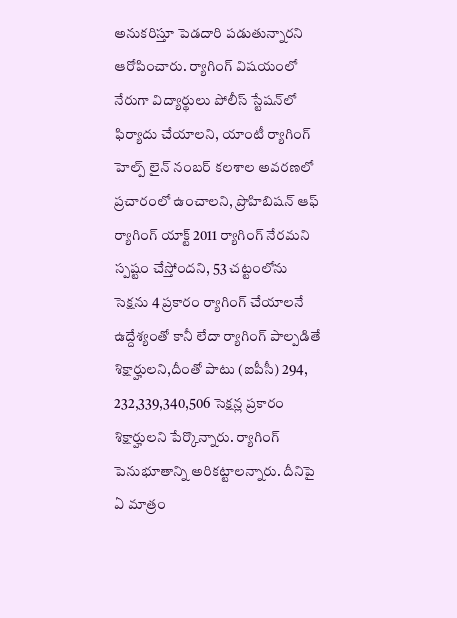అనుకరిస్తూ పెడదారి పడుతున్నారని ఆరోపించారు. ర్యాగింగ్ విషయంలో నేరుగా విద్యార్థులు పోలీస్ స్టేషన్‌లో ఫిర్యాదు చేయాలని, యాంటీ ర్యాగింగ్ హెల్ప్ లైన్ నంబర్ కలశాల అవరణలో ప్రచారంలో ఉంచాలని, ప్రొహిబిషన్ ఆఫ్ ర్యాగింగ్ యాక్ట్ 2011 ర్యాగింగ్ నేరమని స్పష్టం చేస్తోందని, 53 చట్టంలోను సెక్షను 4 ప్రకారం ర్యాగింగ్ చేయాలనే ఉద్దేశ్యంతో కానీ లేదా ర్యాగింగ్ పాల్పడితే శిక్షార్హులని,దీంతో పాటు (ఐపీసీ) 294, 232,339,340,506 సెక్షన్ల ప్రకారం శిక్షార్హులని పేర్కొన్నారు. ర్యాగింగ్ పెనుభూతాన్ని అరికట్టాలన్నారు. దీనిపై ఏ మాత్రం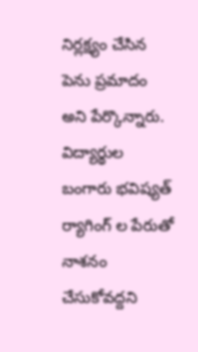నిర్లక్ష్యం చేసిన పెను ప్రమాదం అని పేర్కొన్నారు. విద్యార్థుల బంగారు భవిష్యత్ ర్యాగింగ్ ల పేరుతో నాశనం చేసుకోవద్దని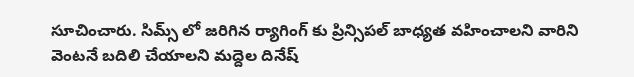సూచించారు. సిమ్స్ లో జరిగిన ర్యాగింగ్ కు ప్రిన్సిపల్ బాధ్యత వహించాలని వారిని వెంటనే బదిలి చేయాలని మద్దెల దినేష్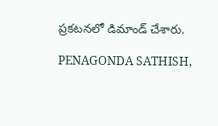ప్రకటనలో డిమాండ్ చేశారు.

PENAGONDA SATHISH,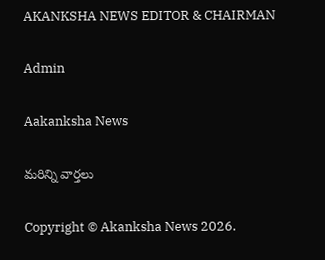AKANKSHA NEWS EDITOR & CHAIRMAN

Admin

Aakanksha News

మరిన్ని వార్తలు

Copyright © Akanksha News 2026.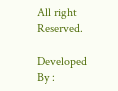All right Reserved.

Developed By :